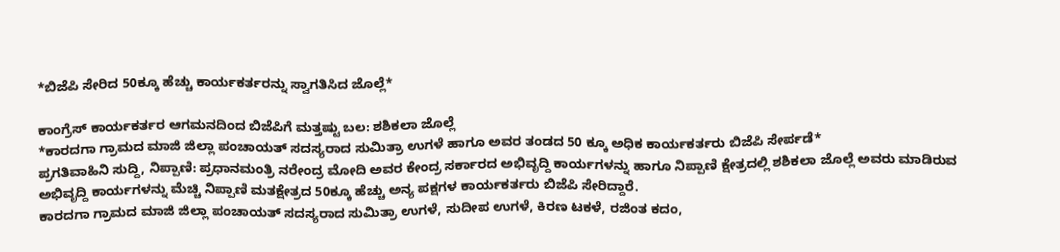*ಬಿಜೆಪಿ ಸೇರಿದ 50ಕ್ಕೂ ಹೆಚ್ಚು ಕಾರ್ಯಕರ್ತರನ್ನು ಸ್ವಾಗತಿಸಿದ ಜೊಲ್ಲೆ*

ಕಾಂಗ್ರೆಸ್ ಕಾರ್ಯಕರ್ತರ ಆಗಮನದಿಂದ ಬಿಜೆಪಿಗೆ ಮತ್ತಷ್ಟು ಬಲ: ಶಶಿಕಲಾ ಜೊಲ್ಲೆ
*ಕಾರದಗಾ ಗ್ರಾಮದ ಮಾಜಿ ಜಿಲ್ಲಾ ಪಂಚಾಯತ್ ಸದಸ್ಯರಾದ ಸುಮಿತ್ರಾ ಉಗಳೆ ಹಾಗೂ ಅವರ ತಂಡದ 50 ಕ್ಕೂ ಅಧಿಕ ಕಾರ್ಯಕರ್ತರು ಬಿಜೆಪಿ ಸೇರ್ಪಡೆ*
ಪ್ರಗತಿವಾಹಿನಿ ಸುದ್ದಿ, ನಿಪ್ಪಾಣಿ: ಪ್ರಧಾನಮಂತ್ರಿ ನರೇಂದ್ರ ಮೋದಿ ಅವರ ಕೇಂದ್ರ ಸರ್ಕಾರದ ಅಭಿವೃದ್ದಿ ಕಾರ್ಯಗಳನ್ನು ಹಾಗೂ ನಿಪ್ಪಾಣಿ ಕ್ಷೇತ್ರದಲ್ಲಿ ಶಶಿಕಲಾ ಜೊಲ್ಲೆ ಅವರು ಮಾಡಿರುವ ಅಭಿವೃದ್ದಿ ಕಾರ್ಯಗಳನ್ನು ಮೆಚ್ಚಿ ನಿಪ್ಪಾಣಿ ಮತಕ್ಷೇತ್ರದ 50ಕ್ಕೂ ಹೆಚ್ಚು ಅನ್ಯ ಪಕ್ಷಗಳ ಕಾರ್ಯಕರ್ತರು ಬಿಜೆಪಿ ಸೇರಿದ್ದಾರೆ.
ಕಾರದಗಾ ಗ್ರಾಮದ ಮಾಜಿ ಜಿಲ್ಲಾ ಪಂಚಾಯತ್ ಸದಸ್ಯರಾದ ಸುಮಿತ್ರಾ ಉಗಳೆ, ಸುದೀಪ ಉಗಳೆ, ಕಿರಣ ಟಕಳೆ, ರಜಿಂತ ಕದಂ,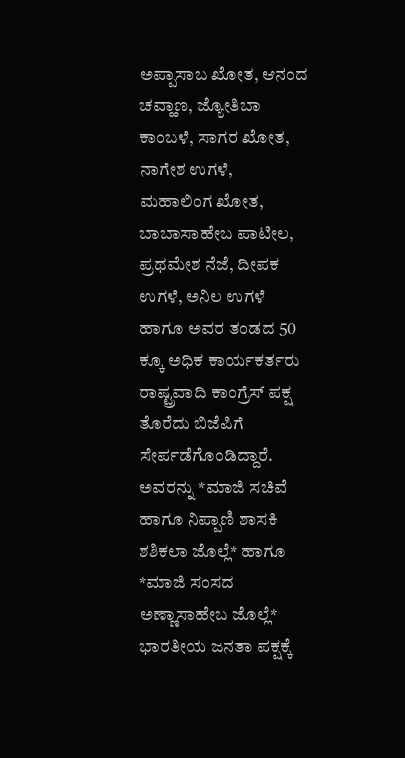ಅಪ್ಪಾಸಾಬ ಖೋತ, ಆನಂದ ಚವ್ಹಾಣ, ಜ್ಯೋತಿಬಾ ಕಾಂಬಳೆ, ಸಾಗರ ಖೋತ, ನಾಗೇಶ ಉಗಳೆ, ಮಹಾಲಿಂಗ ಖೋತ, ಬಾಬಾಸಾಹೇಬ ಪಾಟೀಲ, ಪ್ರಥಮೇಶ ನೆಜೆ, ದೀಪಕ ಉಗಳೆ, ಅನಿಲ ಉಗಳೆ ಹಾಗೂ ಅವರ ತಂಡದ 50 ಕ್ಕೂ ಅಧಿಕ ಕಾರ್ಯಕರ್ತರು ರಾಷ್ಟ್ರವಾದಿ ಕಾಂಗ್ರೆಸ್ ಪಕ್ಷ ತೊರೆದು ಬಿಜೆಪಿಗೆ ಸೇರ್ಪಡೆಗೊಂಡಿದ್ದಾರೆ.
ಅವರನ್ನು *ಮಾಜಿ ಸಚಿವೆ ಹಾಗೂ ನಿಪ್ಪಾಣಿ ಶಾಸಕಿ ಶಶಿಕಲಾ ಜೊಲ್ಲೆ* ಹಾಗೂ *ಮಾಜಿ ಸಂಸದ ಅಣ್ಣಾಸಾಹೇಬ ಜೊಲ್ಲೆ* ಭಾರತೀಯ ಜನತಾ ಪಕ್ಷಕ್ಕೆ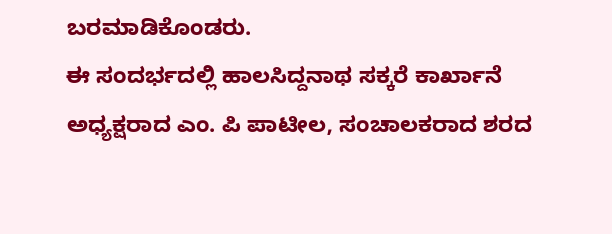ಬರಮಾಡಿಕೊಂಡರು.
ಈ ಸಂದರ್ಭದಲ್ಲಿ ಹಾಲಸಿದ್ದನಾಥ ಸಕ್ಕರೆ ಕಾರ್ಖಾನೆ ಅಧ್ಯಕ್ಷರಾದ ಎಂ. ಪಿ ಪಾಟೀಲ, ಸಂಚಾಲಕರಾದ ಶರದ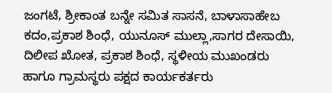ಜಂಗಟೆ, ಶ್ರೀಕಾಂತ ಬನ್ನೇ ಸಮಿತ ಸಾಸನೆ, ಬಾಳಾಸಾಹೇಬ ಕದಂ,ಪ್ರಕಾಶ ಶಿಂಧೆ, ಯುನೂಸ್ ಮುಲ್ಲಾ,ಸಾಗರ ದೇಸಾಯಿ, ದಿಲೀಪ ಖೋತ, ಪ್ರಕಾಶ ಶಿಂಧೆ, ಸ್ಥಳೀಯ ಮುಖಂಡರು ಹಾಗೂ ಗ್ರಾಮಸ್ಥರು ಪಕ್ಷದ ಕಾರ್ಯಕರ್ತರು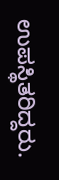ಉಪಸ್ಥಿತರಿದ್ದರು.